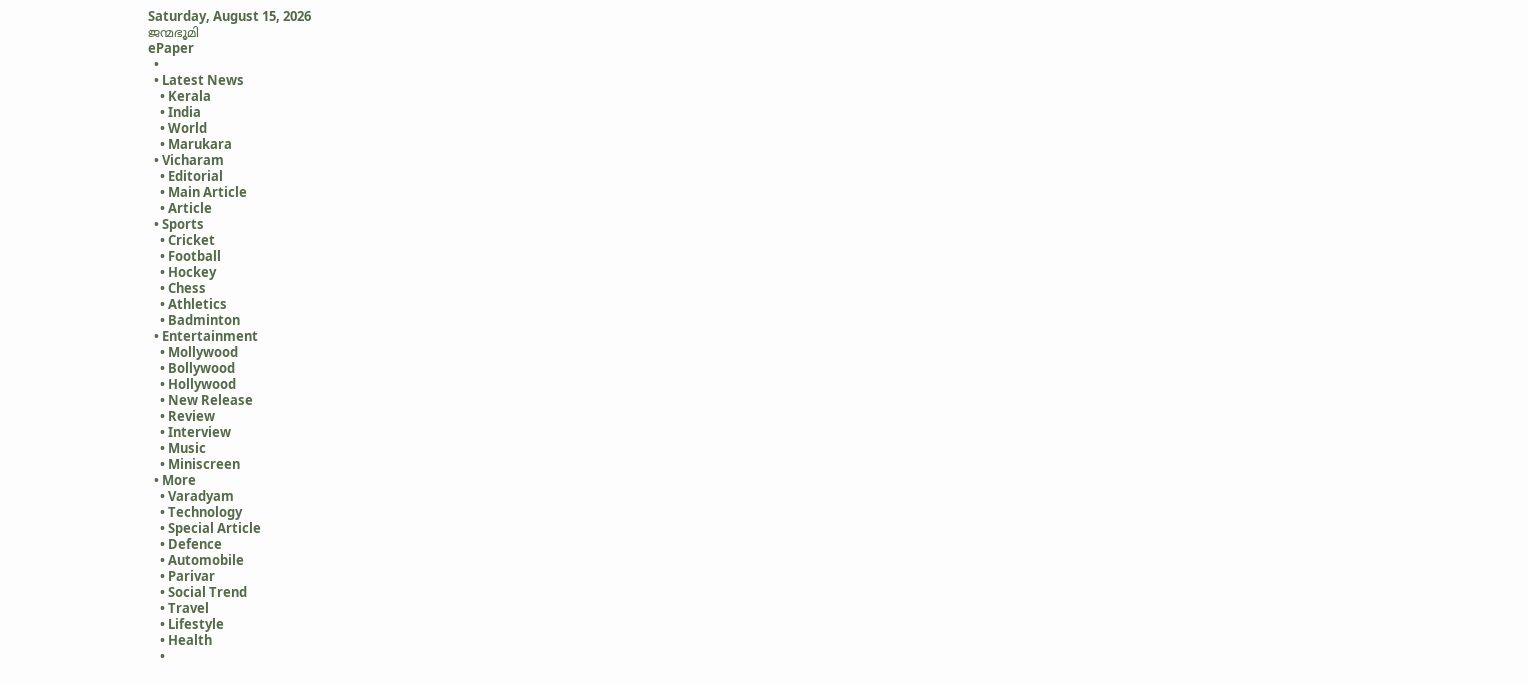Saturday, August 15, 2026
ജന്മഭൂമി
ePaper
  •
  • Latest News
    • Kerala
    • India
    • World
    • Marukara
  • Vicharam
    • Editorial
    • Main Article
    • Article
  • Sports
    • Cricket
    • Football
    • Hockey
    • Chess
    • Athletics
    • Badminton
  • Entertainment
    • Mollywood
    • Bollywood
    • Hollywood
    • New Release
    • Review
    • Interview
    • Music
    • Miniscreen
  • More
    • Varadyam
    • Technology
    • Special Article
    • Defence
    • Automobile
    • Parivar
    • Social Trend
    • Travel
    • Lifestyle
    • Health
    •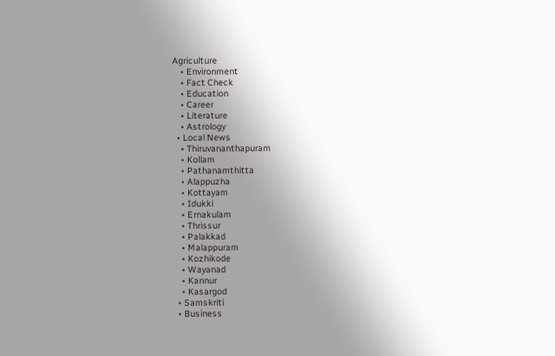Agriculture
    • Environment
    • Fact Check
    • Education
    • Career
    • Literature
    • Astrology
  • Local News
    • Thiruvananthapuram
    • Kollam
    • Pathanamthitta
    • Alappuzha
    • Kottayam
    • Idukki
    • Ernakulam
    • Thrissur
    • Palakkad
    • Malappuram
    • Kozhikode
    • Wayanad
    • Kannur
    • Kasargod
  • Samskriti
  • Business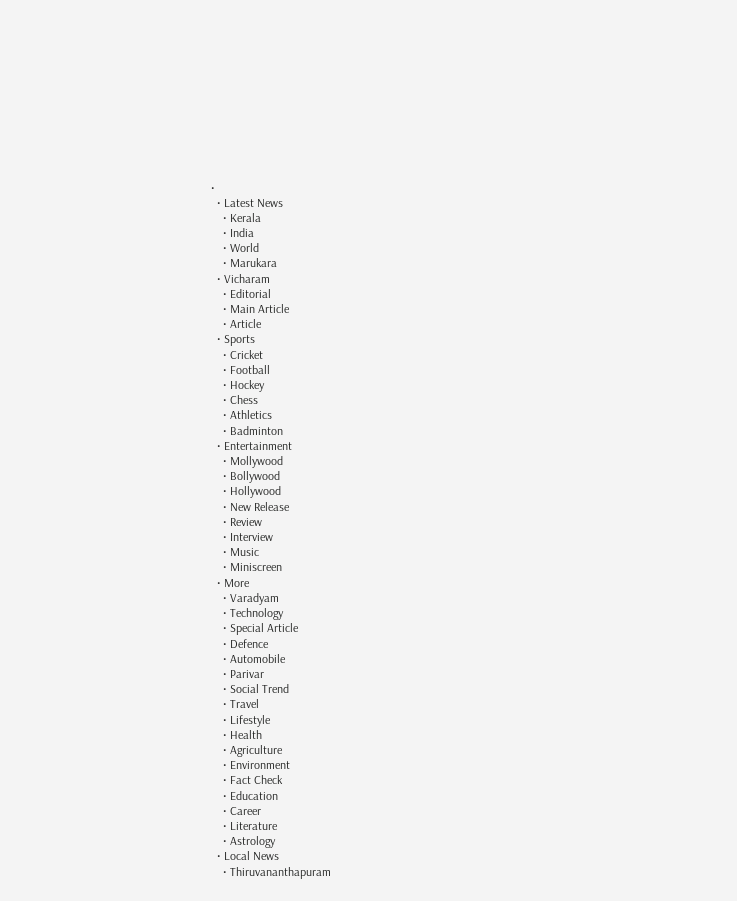•
  • Latest News
    • Kerala
    • India
    • World
    • Marukara
  • Vicharam
    • Editorial
    • Main Article
    • Article
  • Sports
    • Cricket
    • Football
    • Hockey
    • Chess
    • Athletics
    • Badminton
  • Entertainment
    • Mollywood
    • Bollywood
    • Hollywood
    • New Release
    • Review
    • Interview
    • Music
    • Miniscreen
  • More
    • Varadyam
    • Technology
    • Special Article
    • Defence
    • Automobile
    • Parivar
    • Social Trend
    • Travel
    • Lifestyle
    • Health
    • Agriculture
    • Environment
    • Fact Check
    • Education
    • Career
    • Literature
    • Astrology
  • Local News
    • Thiruvananthapuram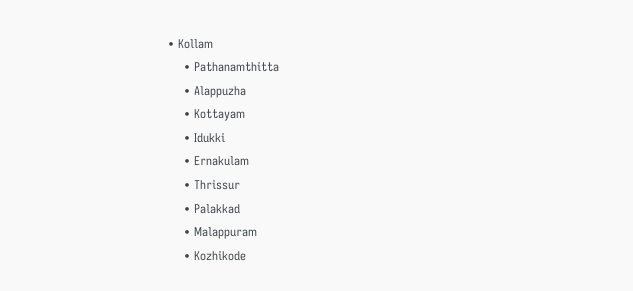• Kollam
    • Pathanamthitta
    • Alappuzha
    • Kottayam
    • Idukki
    • Ernakulam
    • Thrissur
    • Palakkad
    • Malappuram
    • Kozhikode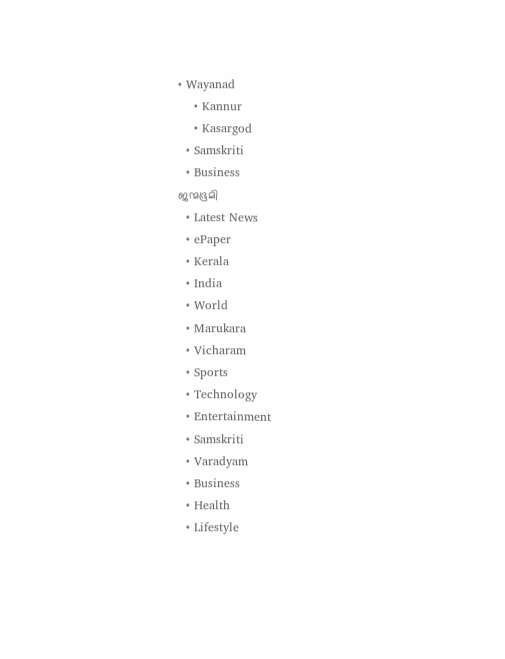• Wayanad
    • Kannur
    • Kasargod
  • Samskriti
  • Business
ജന്മഭൂമി
  • Latest News
  • ePaper
  • Kerala
  • India
  • World
  • Marukara
  • Vicharam
  • Sports
  • Technology
  • Entertainment
  • Samskriti
  • Varadyam
  • Business
  • Health
  • Lifestyle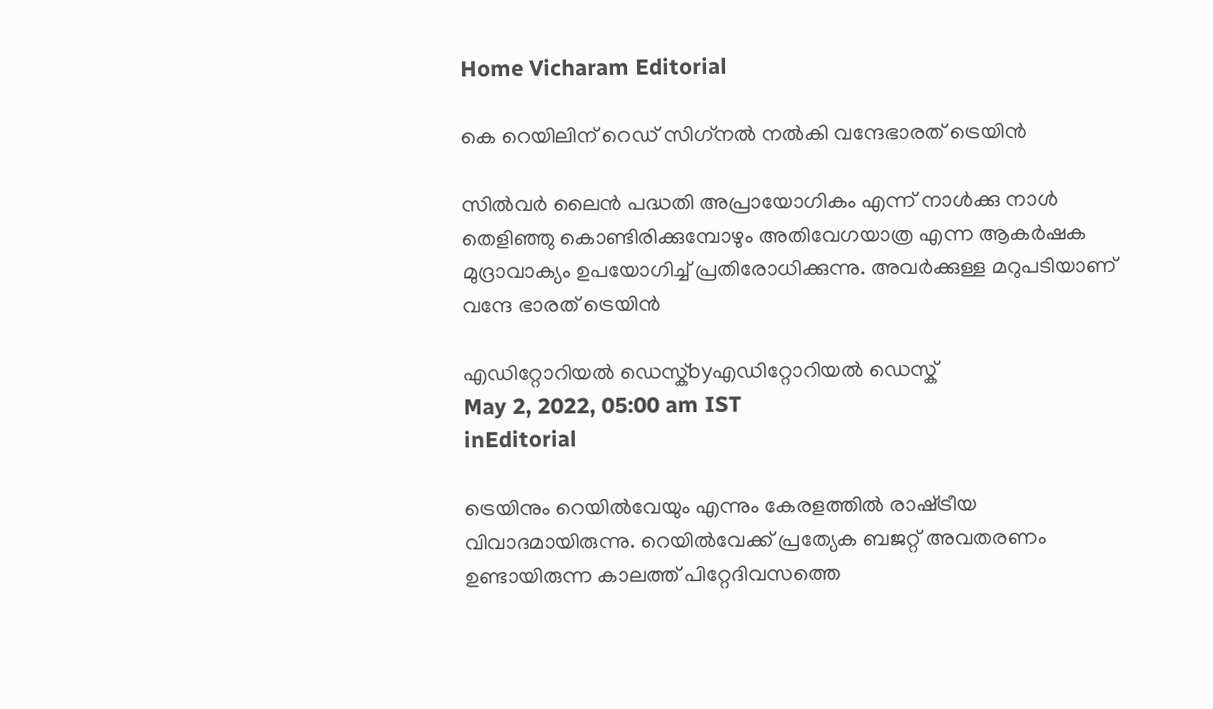Home Vicharam Editorial

കെ റെയിലിന് റെഡ് സിഗ്‌നല്‍ നല്‍കി വന്ദേഭാരത് ട്രെയിന്‍

സില്‍വര്‍ ലൈന്‍ പദ്ധതി അപ്രായോഗികം എന്ന് നാള്‍ക്കു നാള്‍ തെളിഞ്ഞു കൊണ്ടിരിക്കുമ്പോഴും അതിവേഗയാത്ര എന്ന ആകര്‍ഷക മുദ്രാവാക്യം ഉപയോഗിച്ച് പ്രതിരോധിക്കുന്നു. അവര്‍ക്കുള്ള മറുപടിയാണ് വന്ദേ ഭാരത് ട്രെയിന്‍

എഡിറ്റോറിയൽ ഡെസ്ക്byഎഡിറ്റോറിയൽ ഡെസ്ക്
May 2, 2022, 05:00 am IST
inEditorial

ട്രെയിനും റെയില്‍വേയും എന്നും കേരളത്തില്‍ രാഷ്‌ട്രീയ വിവാദമായിരുന്നു. റെയില്‍വേക്ക് പ്രത്യേക ബജറ്റ് അവതരണം ഉണ്ടായിരുന്ന കാലത്ത് പിറ്റേദിവസത്തെ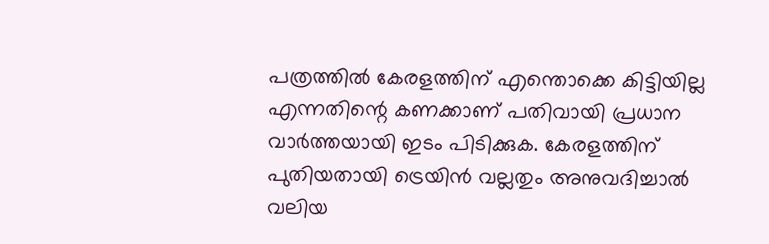പത്രത്തില്‍ കേരളത്തിന് എന്തൊക്കെ കിട്ടിയില്ല എന്നതിന്റെ കണക്കാണ് പതിവായി പ്രധാന വാര്‍ത്തയായി ഇടം പിടിക്കുക. കേരളത്തിന് പുതിയതായി ട്രെയിന്‍ വല്ലതും അനുവദിച്ചാല്‍ വലിയ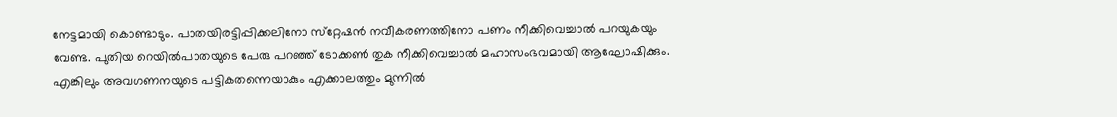നേട്ടമായി കൊണ്ടാടും. പാതയിരട്ടിപ്പിക്കലിനോ സ്‌റ്റേഷന്‍ നവീകരണത്തിനോ പണം നീക്കിവെച്ചാല്‍ പറയുകയും വേണ്ട. പുതിയ റെയില്‍പാതയുടെ പേരു പറഞ്ഞ് ടോക്കണ്‍ തുക നീക്കിവെച്ചാല്‍ മഹാസംഭവമായി ആഘോഷിക്കും. എങ്കിലും അവഗണനയുടെ പട്ടികതന്നെയാകും എക്കാലത്തും മുന്നില്‍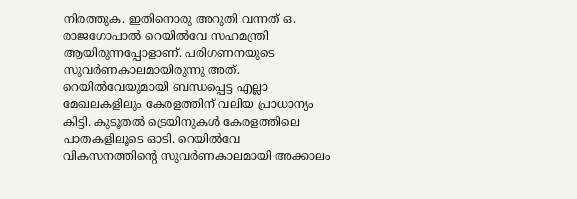നിരത്തുക. ഇതിനൊരു അറുതി വന്നത് ഒ. രാജഗോപാല്‍ റെയില്‍വേ സഹമന്ത്രി ആയിരുന്നപ്പോളാണ്. പരിഗണനയുടെ സുവര്‍ണകാലമായിരുന്നു അത്. റെയില്‍വേയുമായി ബന്ധപ്പെട്ട എല്ലാ മേഖലകളിലും കേരളത്തിന് വലിയ പ്രാധാന്യം കിട്ടി. കുടൂതല്‍ ട്രെയിനുകള്‍ കേരളത്തിലെ പാതകളിലൂടെ ഓടി. റെയില്‍വേ വികസനത്തിന്റെ സുവര്‍ണകാലമായി അക്കാലം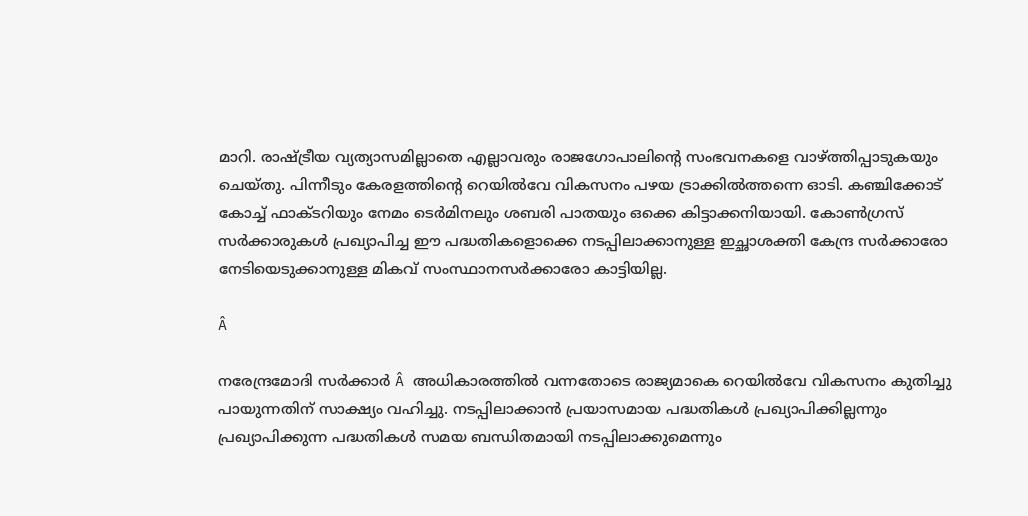മാറി. രാഷ്‌ട്രീയ വ്യത്യാസമില്ലാതെ എല്ലാവരും രാജഗോപാലിന്റെ സംഭവനകളെ വാഴ്‌ത്തിപ്പാടുകയും ചെയ്തു. പിന്നീടും കേരളത്തിന്റെ റെയില്‍വേ വികസനം പഴയ ട്രാക്കില്‍ത്തന്നെ ഓടി. കഞ്ചിക്കോട് കോച്ച് ഫാക്ടറിയും നേമം ടെര്‍മിനലും ശബരി പാതയും ഒക്കെ കിട്ടാക്കനിയായി. കോണ്‍ഗ്രസ് സര്‍ക്കാരുകള്‍ പ്രഖ്യാപിച്ച ഈ പദ്ധതികളൊക്കെ നടപ്പിലാക്കാനുള്ള ഇച്ഛാശക്തി കേന്ദ്ര സര്‍ക്കാരോ നേടിയെടുക്കാനുള്ള മികവ് സംസ്ഥാനസര്‍ക്കാരോ കാട്ടിയില്ല.

Â

നരേന്ദ്രമോദി സര്‍ക്കാര്‍ Â അധികാരത്തില്‍ വന്നതോടെ രാജ്യമാകെ റെയില്‍വേ വികസനം കുതിച്ചു പായുന്നതിന് സാക്ഷ്യം വഹിച്ചു. നടപ്പിലാക്കാന്‍ പ്രയാസമായ പദ്ധതികള്‍ പ്രഖ്യാപിക്കില്ലന്നും പ്രഖ്യാപിക്കുന്ന പദ്ധതികള്‍ സമയ ബന്ധിതമായി നടപ്പിലാക്കുമെന്നും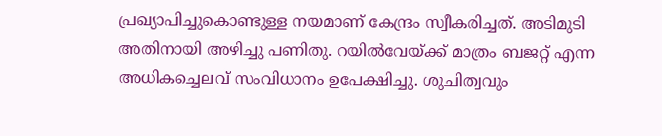പ്രഖ്യാപിച്ചുകൊണ്ടുള്ള നയമാണ് കേന്ദ്രം സ്വീകരിച്ചത്. അടിമുടി അതിനായി അഴിച്ചു പണിതു. റയില്‍വേയ്‌ക്ക് മാത്രം ബജറ്റ് എന്ന അധികച്ചെലവ് സംവിധാനം ഉപേക്ഷിച്ചു. ശുചിത്വവും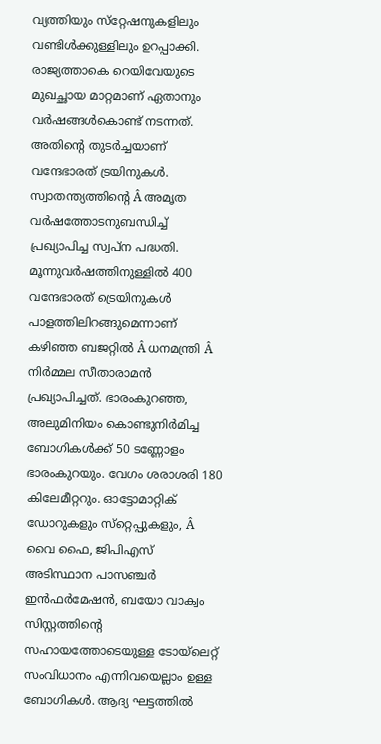വ്യത്തിയും സ്‌റ്റേഷനുകളിലും വണ്ടിള്‍ക്കുള്ളിലും ഉറപ്പാക്കി. രാജ്യത്താകെ റെയിവേയുടെ മുഖച്ഛായ മാറ്റമാണ് ഏതാനും വര്‍ഷങ്ങള്‍കൊണ്ട് നടന്നത്. അതിന്റെ തുടര്‍ച്ചയാണ് വന്ദേഭാരത് ട്രയിനുകള്‍. സ്വാതന്ത്യത്തിന്റെ Â അമൃത വര്‍ഷത്തോടനുബന്ധിച്ച് പ്രഖ്യാപിച്ച സ്വപ്ന പദ്ധതി. മൂന്നുവര്‍ഷത്തിനുള്ളില്‍ 400 വന്ദേഭാരത് ട്രെയിനുകള്‍ പാളത്തിലിറങ്ങുമെന്നാണ് കഴിഞ്ഞ ബജറ്റില്‍ Â ധനമന്ത്രി Â നിര്‍മ്മല സീതാരാമന്‍ പ്രഖ്യാപിച്ചത്. ഭാരംകുറഞ്ഞ, അലുമിനിയം കൊണ്ടുനിര്‍മിച്ച ബോഗികള്‍ക്ക് 50 ടണ്ണോളം ഭാരംകുറയും. വേഗം ശരാശരി 180 കിലേമീറ്ററും. ഓട്ടോമാറ്റിക് ഡോറുകളും സ്‌റ്റെപ്പുകളും, Â വൈ ഫൈ, ജിപിഎസ് അടിസ്ഥാന പാസഞ്ചര്‍ ഇന്‍ഫര്‍മേഷന്‍, ബയോ വാക്വം സിസ്റ്റത്തിന്റെ സഹായത്തോടെയുള്ള ടോയ്‌ലെറ്റ് സംവിധാനം എന്നിവയെല്ലാം ഉള്ള ബോഗികള്‍. ആദ്യ ഘട്ടത്തില്‍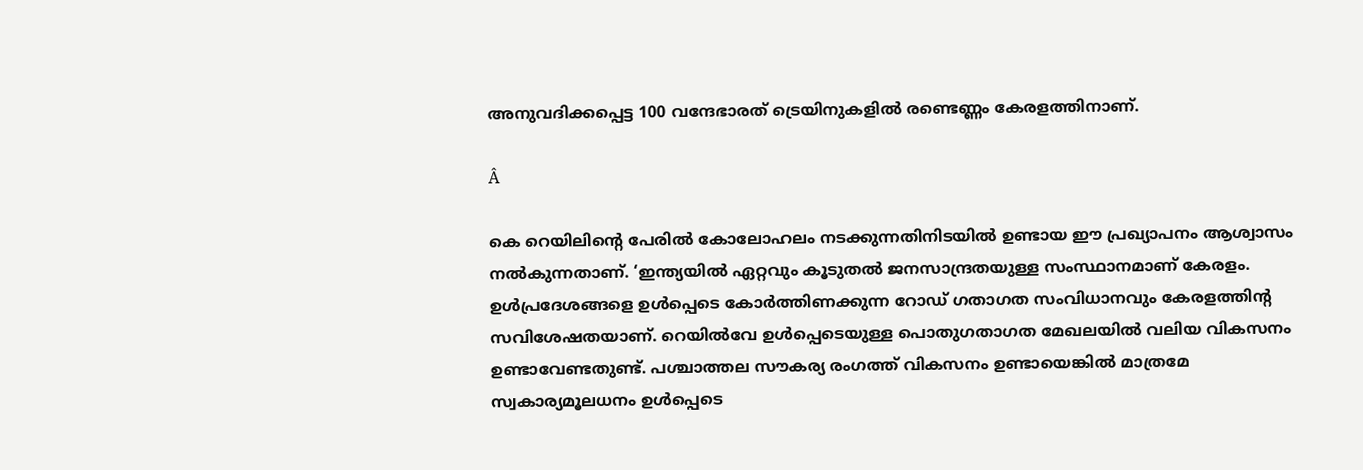അനുവദിക്കപ്പെട്ട 100 വന്ദേഭാരത് ട്രെയിനുകളില്‍ രണ്ടെണ്ണം കേരളത്തിനാണ്.

Â

കെ റെയിലിന്റെ പേരില്‍ കോലോഹലം നടക്കുന്നതിനിടയില്‍ ഉണ്ടായ ഈ പ്രഖ്യാപനം ആശ്വാസം നല്‍കുന്നതാണ്. ‘ഇന്ത്യയില്‍ ഏറ്റവും കൂടുതല്‍ ജനസാന്ദ്രതയുള്ള സംസ്ഥാനമാണ് കേരളം. ഉള്‍പ്രദേശങ്ങളെ ഉള്‍പ്പെടെ കോര്‍ത്തിണക്കുന്ന റോഡ് ഗതാഗത സംവിധാനവും കേരളത്തിന്റ സവിശേഷതയാണ്. റെയില്‍വേ ഉള്‍പ്പെടെയുള്ള പൊതുഗതാഗത മേഖലയില്‍ വലിയ വികസനം ഉണ്ടാവേണ്ടതുണ്ട്. പശ്ചാത്തല സൗകര്യ രംഗത്ത് വികസനം ഉണ്ടായെങ്കില്‍ മാത്രമേ സ്വകാര്യമൂലധനം ഉള്‍പ്പെടെ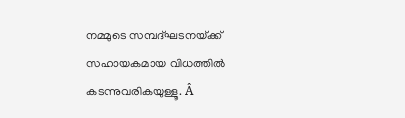നമ്മുടെ സമ്പദ്ഘടനയ്‌ക്ക് സഹായകമായ വിധത്തില്‍ കടന്നുവരികയുള്ളൂ. Â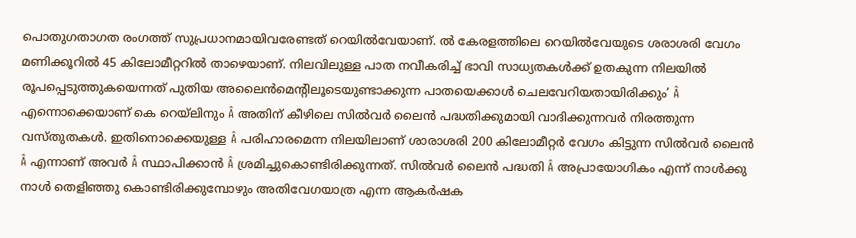പൊതുഗതാഗത രംഗത്ത് സുപ്രധാനമായിവരേണ്ടത് റെയില്‍വേയാണ്. ല്‍ കേരളത്തിലെ റെയില്‍വേയുടെ ശരാശരി വേഗം മണിക്കൂറില്‍ 45 കിലോമീറ്ററില്‍ താഴെയാണ്. നിലവിലുള്ള പാത നവീകരിച്ച് ഭാവി സാധ്യതകള്‍ക്ക് ഉതകുന്ന നിലയില്‍ രൂപപ്പെടുത്തുകയെന്നത് പുതിയ അലൈന്‍മെന്റിലൂടെയുണ്ടാക്കുന്ന പാതയെക്കാള്‍ ചെലവേറിയതായിരിക്കും’ Â എന്നൊക്കെയാണ് കെ റെയ്‌ലിനും Â അതിന് കീഴിലെ സില്‍വര്‍ ലൈന്‍ പദ്ധതിക്കുമായി വാദിക്കുന്നവര്‍ നിരത്തുന്ന വസ്തുതകള്‍. ഇതിനൊക്കെയുള്ള Â പരിഹാരമെന്ന നിലയിലാണ് ശാരാശരി 200 കിലോമീറ്റര്‍ വേഗം കിട്ടുന്ന സില്‍വര്‍ ലൈന്‍ Â എന്നാണ് അവര്‍ Â സ്ഥാപിക്കാന്‍ Â ശ്രമിച്ചുകൊണ്ടിരിക്കുന്നത്. സില്‍വര്‍ ലൈന്‍ പദ്ധതി Â അപ്രായോഗികം എന്ന് നാള്‍ക്കു നാള്‍ തെളിഞ്ഞു കൊണ്ടിരിക്കുമ്പോഴും അതിവേഗയാത്ര എന്ന ആകര്‍ഷക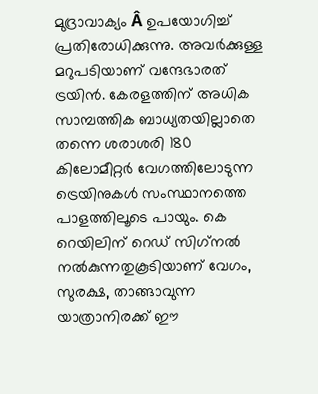മുദ്രാവാക്യം Â ഉപയോഗിച്ച് പ്രതിരോധിക്കുന്നു. അവര്‍ക്കുള്ള മറുപടിയാണ് വന്ദേഭാരത് ട്രയിന്‍. കേരളത്തിന് അധിക സാമ്പത്തിക ബാധ്യതയില്ലാതെ തന്നെ ശരാശരി 180 കിലോമീറ്റര്‍ വേഗത്തിലോടുന്ന ട്രെയിനുകള്‍ സംസ്ഥാനത്തെ പാളത്തിലൂടെ പായും. കെ റെയിലിന് റെഡ് സിഗ്‌നല്‍ നല്‍കുന്നതുകൂടിയാണ് വേഗം, സുരക്ഷ, താങ്ങാവുന്ന യാത്രാനിരക്ക് ഈ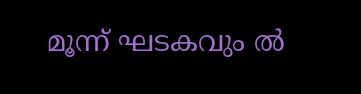മൂന്ന് ഘടകവും ല്‍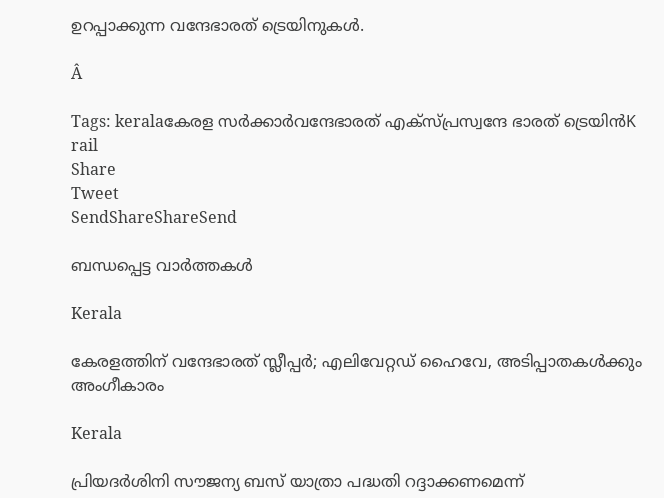ഉറപ്പാക്കുന്ന വന്ദേഭാരത് ട്രെയിനുകള്‍.

Â

Tags: keralaകേരള സര്‍ക്കാര്‍വന്ദേഭാരത് എക്സ്പ്രസ്വന്ദേ ഭാരത് ട്രെയിന്‍K rail
Share
Tweet
SendShareShareSend

ബന്ധപ്പെട്ട വാര്‍ത്തകള്‍

Kerala

കേരളത്തിന് വന്ദേഭാരത് സ്ലീപ്പര്‍; എലിവേറ്റഡ് ഹൈവേ, അടിപ്പാതകള്‍ക്കും അംഗീകാരം

Kerala

പ്രിയദർശിനി സൗജന്യ ബസ് യാത്രാ പദ്ധതി റദ്ദാക്കണമെന്ന്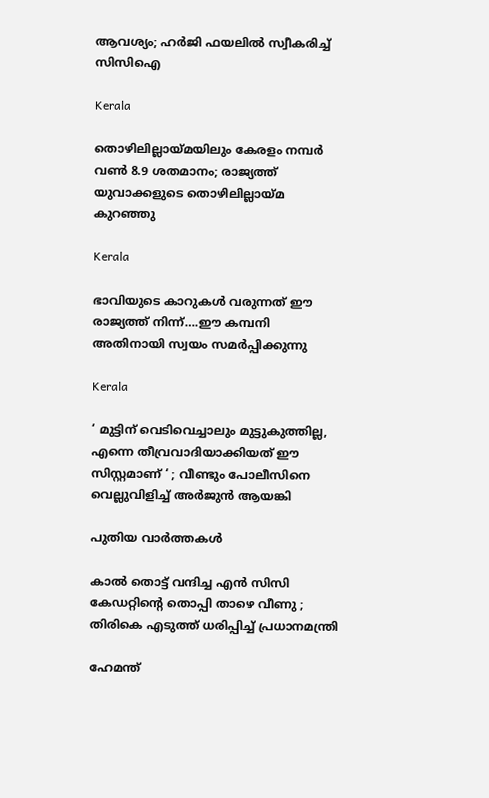ആവശ്യം; ഹർജി ഫയലിൽ സ്വീകരിച്ച് സിസിഐ

Kerala

തൊഴിലില്ലായ്‌മയിലും കേരളം നമ്പര്‍ വണ്‍ 8.9 ശതമാനം; രാജ്യത്ത് യുവാക്കളുടെ തൊഴിലില്ലായ്‌മ കുറഞ്ഞു

Kerala

ഭാവിയുടെ കാറുകള്‍ വരുന്നത് ഈ രാജ്യത്ത് നിന്ന്….ഈ കമ്പനി അതിനായി സ്വയം സമര്‍പ്പിക്കുന്നു

Kerala

‘ മുട്ടിന് വെടിവെച്ചാലും മുട്ടുകുത്തില്ല, എന്നെ തീവ്രവാദിയാക്കിയത് ഈ സിസ്റ്റമാണ് ‘ ; വീണ്ടും പോലീസിനെ വെല്ലുവിളിച്ച് അര്‍ജുന്‍ ആയങ്കി

പുതിയ വാര്‍ത്തകള്‍

കാൽ തൊട്ട് വന്ദിച്ച എൻ സിസി കേഡറ്റിന്റെ തൊപ്പി താഴെ വീണു ; തിരികെ എടുത്ത് ധരിപ്പിച്ച് പ്രധാനമന്ത്രി

ഹേമന്ത്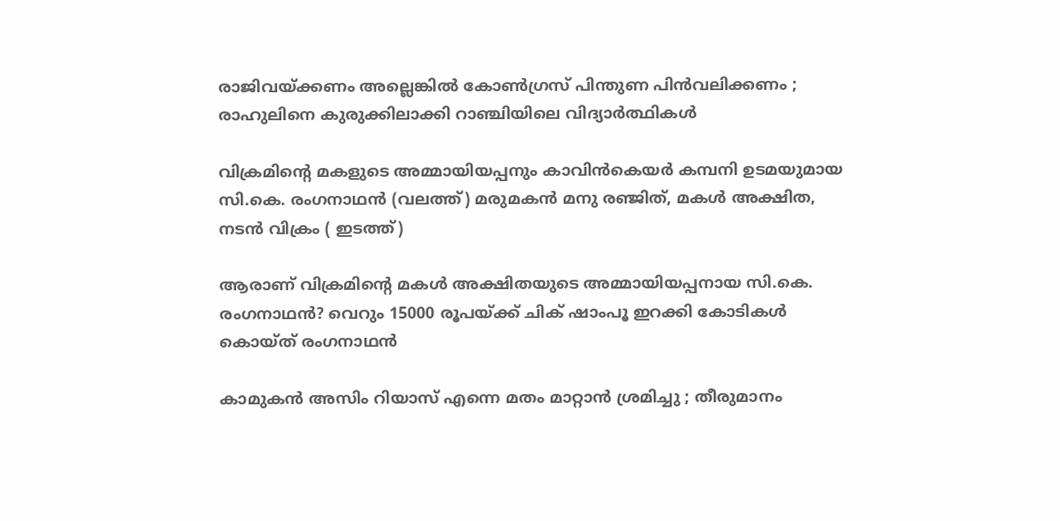രാജിവയ്‌ക്കണം അല്ലെങ്കിൽ കോൺഗ്രസ് പിന്തുണ പിൻവലിക്കണം ; രാഹുലിനെ കുരുക്കിലാക്കി റാഞ്ചിയിലെ വിദ്യാർത്ഥികൾ

വിക്രമിന്‍റെ മകളുടെ അമ്മായിയപ്പനും കാവിന്‍കെയര്‍ കമ്പനി ഉടമയുമായ സി.കെ. രംഗനാഥന്‍ (വലത്ത്) മരുമകന്‍ മനു രഞ്ജിത്, മകള്‍ അക്ഷിത, നടന്‍ വിക്രം ( ഇടത്ത്)

ആരാണ് വിക്രമിന്റെ മകള്‍ അക്ഷിതയുടെ അമ്മായിയപ്പനായ സി.കെ. രംഗനാഥന്‍? വെറും 15000 രൂപയ്‌ക്ക് ചിക് ഷാംപൂ ഇറക്കി കോടികള്‍ കൊയ്ത് രംഗനാഥന്‍

കാമുകൻ അസിം റിയാസ് എന്നെ മതം മാറ്റാൻ ശ്രമിച്ചു ; തീരുമാനം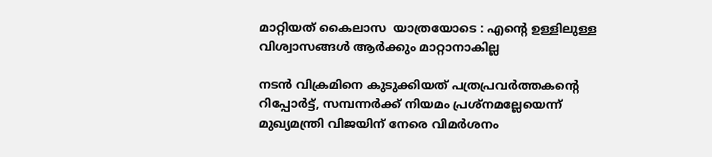മാറ്റിയത് കൈലാസ  യാത്രയോടെ : എന്റെ ഉള്ളിലുള്ള വിശ്വാസങ്ങൾ ആർക്കും മാറ്റാനാകില്ല

നടന്‍ വിക്രമിനെ കുടുക്കിയത് പത്രപ്രവര്‍ത്തകന്റെ റിപ്പോര്‍ട്ട്, സമ്പന്നര്‍ക്ക് നിയമം പ്രശ്നമല്ലേയെന്ന് മുഖ്യമന്ത്രി വിജയിന് നേരെ വിമര്‍ശനം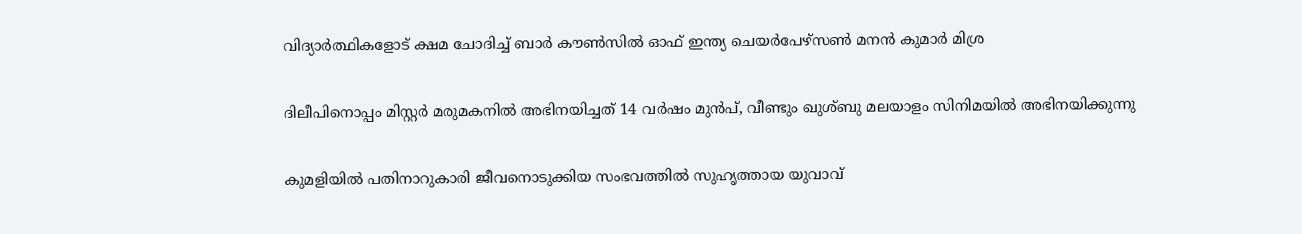വിദ്യാര്‍ത്ഥികളോട് ക്ഷമ ചോദിച്ച് ബാര്‍ കൗണ്‍സില്‍ ഓഫ് ഇന്ത്യ ചെയര്‍പേഴ്സണ്‍ മനന്‍ കുമാര്‍ മിശ്ര

ദിലീപിനൊപ്പം മിസ്റ്റര്‍ മരുമകനില്‍ അഭിനയിച്ചത് 14 വര്‍ഷം മുന്‍പ്, വീണ്ടും ഖുശ്ബു മലയാളം സിനിമയില്‍ അഭിനയിക്കുന്നു

കുമളിയില്‍ പതിനാറുകാരി ജീവനൊടുക്കിയ സംഭവത്തില്‍ സുഹൃത്തായ യുവാവ്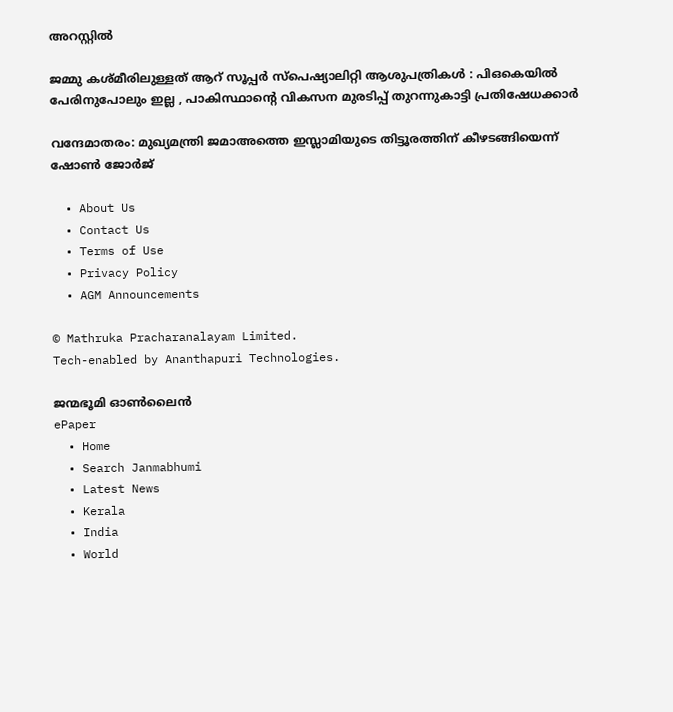അറസ്റ്റില്‍

ജമ്മു കശ്മീരിലുള്ളത് ആറ് സൂപ്പർ സ്പെഷ്യാലിറ്റി ആശുപത്രികൾ : പിഒകെയിൽ പേരിനുപോലും ഇല്ല , പാകിസ്ഥാന്റെ വികസന മുരടിപ്പ് തുറന്നുകാട്ടി പ്രതിഷേധക്കാർ

വന്ദേമാതരം: മുഖ്യമന്ത്രി ജമാഅത്തെ ഇസ്ലാമിയുടെ തിട്ടൂരത്തിന് കീഴടങ്ങിയെന്ന് ഷോണ്‍ ജോര്‍ജ്

  • About Us
  • Contact Us
  • Terms of Use
  • Privacy Policy
  • AGM Announcements

© Mathruka Pracharanalayam Limited.
Tech-enabled by Ananthapuri Technologies.

ജന്മഭൂമി ഓണ്‍ലൈന്‍
ePaper
  • Home
  • Search Janmabhumi
  • Latest News
  • Kerala
  • India
  • World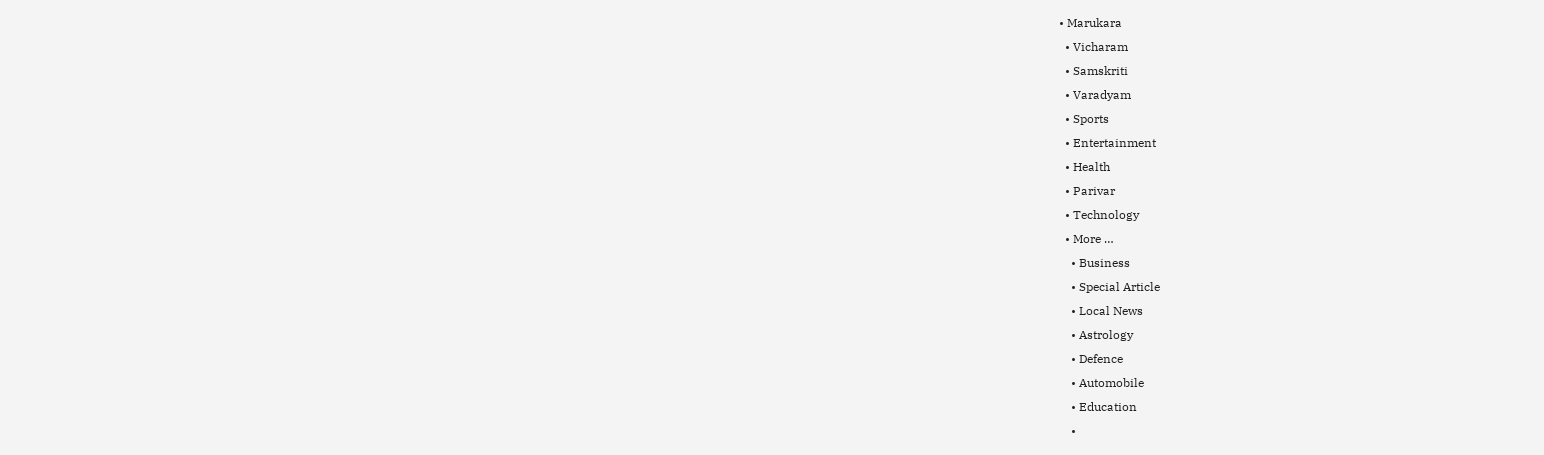• Marukara
  • Vicharam
  • Samskriti
  • Varadyam
  • Sports
  • Entertainment
  • Health
  • Parivar
  • Technology
  • More …
    • Business
    • Special Article
    • Local News
    • Astrology
    • Defence
    • Automobile
    • Education
    •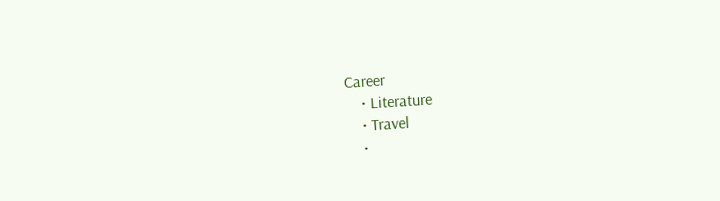Career
    • Literature
    • Travel
    •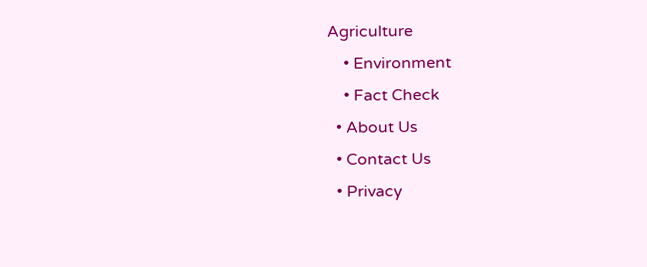Agriculture
    • Environment
    • Fact Check
  • About Us
  • Contact Us
  • Privacy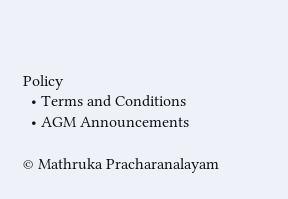Policy
  • Terms and Conditions
  • AGM Announcements

© Mathruka Pracharanalayam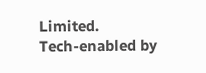Limited.
Tech-enabled by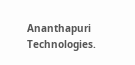Ananthapuri Technologies.